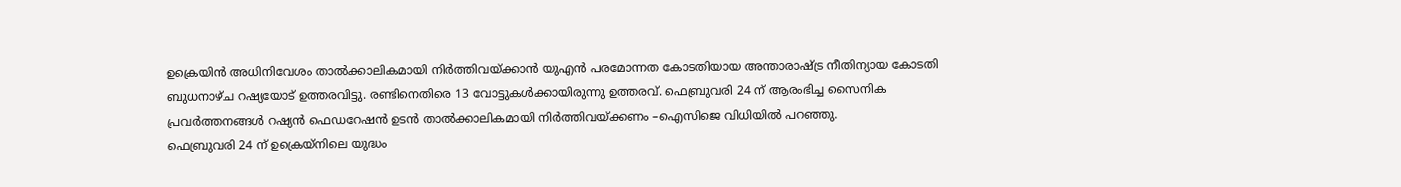ഉക്രെയിൻ അധിനിവേശം താൽക്കാലികമായി നിർത്തിവയ്ക്കാൻ യുഎൻ പരമോന്നത കോടതിയായ അന്താരാഷ്ട്ര നീതിന്യായ കോടതി ബുധനാഴ്ച റഷ്യയോട് ഉത്തരവിട്ടു. രണ്ടിനെതിരെ 13 വോട്ടുകൾക്കായിരുന്നു ഉത്തരവ്. ഫെബ്രുവരി 24 ന് ആരംഭിച്ച സൈനിക പ്രവർത്തനങ്ങൾ റഷ്യൻ ഫെഡറേഷൻ ഉടൻ താൽക്കാലികമായി നിർത്തിവയ്ക്കണം –ഐസിജെ വിധിയിൽ പറഞ്ഞു.
ഫെബ്രുവരി 24 ന് ഉക്രെയ്നിലെ യുദ്ധം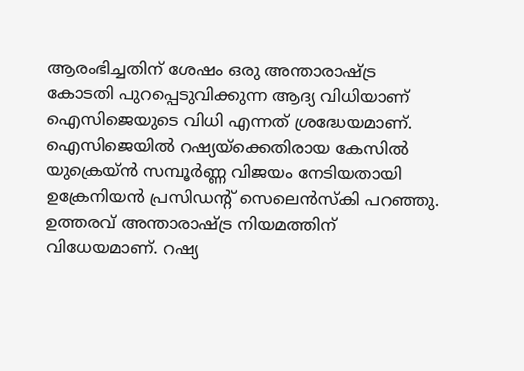ആരംഭിച്ചതിന് ശേഷം ഒരു അന്താരാഷ്ട്ര കോടതി പുറപ്പെടുവിക്കുന്ന ആദ്യ വിധിയാണ് ഐസിജെയുടെ വിധി എന്നത് ശ്രദ്ധേയമാണ്. ഐസിജെയിൽ റഷ്യയ്ക്കെതിരായ കേസിൽ യുക്രെയ്ൻ സമ്പൂർണ്ണ വിജയം നേടിയതായി ഉക്രേനിയൻ പ്രസിഡന്റ് സെലെൻസ്കി പറഞ്ഞു. ഉത്തരവ് അന്താരാഷ്ട്ര നിയമത്തിന് വിധേയമാണ്. റഷ്യ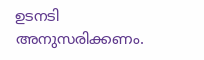ഉടനടി അനുസരിക്കണം.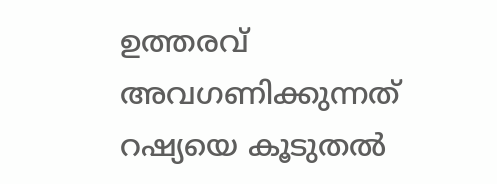ഉത്തരവ് അവഗണിക്കുന്നത് റഷ്യയെ കൂടുതൽ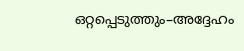ഒറ്റപ്പെടുത്തും–അദ്ദേഹം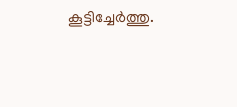കൂട്ടിച്ചേർത്തു.